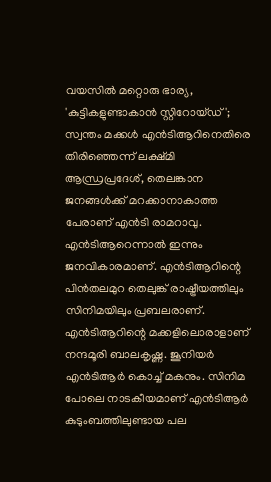വയസിൽ മറ്റൊരു ഭാര്യ, 'കുട്ടികളുണ്ടാകാൻ സ്റ്റിറോയ്ഡ്'; സ്വന്തം മക്കൾ എൻടിആറിനെതിരെ തിരിഞ്ഞെന്ന് ലക്ഷ്മി
ആന്ധ്രപ്രദേശ്, തെലങ്കാന ജനങ്ങൾക്ക് മറക്കാനാകാത്ത പേരാണ് എൻടി രാമറാവു. എൻടിആറെന്നാൽ ഇന്നും ജനവികാരമാണ്. എൻടിആറിന്റെ പിൻതലമുറ തെലുങ്ക് രാഷ്ട്രീയത്തിലും സിനിമയിലും പ്രബലരാണ്. എൻടിആറിന്റെ മക്കളിലൊരാളാണ് നന്ദമൂരി ബാലകൃഷ്ണ. ജൂനിയർ എൻടിആർ കൊച്ച് മകനും. സിനിമ പോലെ നാടകീയമാണ് എൻടിആർ കുടുംബത്തിലുണ്ടായ പല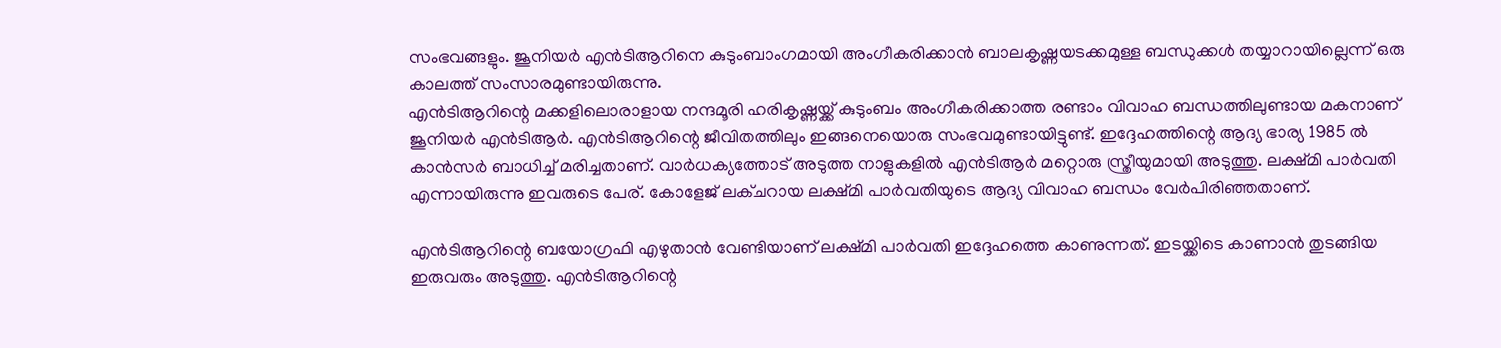സംഭവങ്ങളും. ജൂനിയർ എൻടിആറിനെ കുടുംബാംഗമായി അംഗീകരിക്കാൻ ബാലകൃഷ്ണയടക്കമുള്ള ബന്ധുക്കൾ തയ്യാറായില്ലെന്ന് ഒരു കാലത്ത് സംസാരമുണ്ടായിരുന്നു.
എൻടിആറിന്റെ മക്കളിലൊരാളായ നന്ദമൂരി ഹരികൃഷ്ണയ്ക്ക് കുടുംബം അംഗീകരിക്കാത്ത രണ്ടാം വിവാഹ ബന്ധത്തിലുണ്ടായ മകനാണ് ജൂനിയർ എൻടിആർ. എൻടിആറിന്റെ ജീവിതത്തിലും ഇങ്ങനെയൊരു സംഭവമുണ്ടായിട്ടുണ്ട്. ഇദ്ദേഹത്തിന്റെ ആദ്യ ഭാര്യ 1985 ൽ കാൻസർ ബാധിച്ച് മരിച്ചതാണ്. വാർധക്യത്തോട് അടുത്ത നാളുകളിൽ എൻടിആർ മറ്റൊരു സ്ത്രീയുമായി അടുത്തു. ലക്ഷ്മി പാർവതി എന്നായിരുന്നു ഇവരുടെ പേര്. കോളേജ് ലക്ചറായ ലക്ഷ്മി പാർവതിയുടെ ആദ്യ വിവാഹ ബന്ധം വേർപിരിഞ്ഞതാണ്.

എൻടിആറിന്റെ ബയോഗ്രഫി എഴുതാൻ വേണ്ടിയാണ് ലക്ഷ്മി പാർവതി ഇദ്ദേഹത്തെ കാണുന്നത്. ഇടയ്ക്കിടെ കാണാൻ തുടങ്ങിയ ഇരുവരും അടുത്തു. എൻടിആറിന്റെ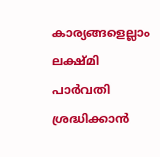കാര്യങ്ങളെല്ലാം ലക്ഷ്മി പാർവതി ശ്രദ്ധിക്കാൻ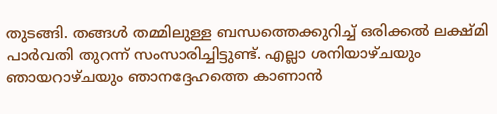തുടങ്ങി. തങ്ങൾ തമ്മിലുള്ള ബന്ധത്തെക്കുറിച്ച് ഒരിക്കൽ ലക്ഷ്മി പാർവതി തുറന്ന് സംസാരിച്ചിട്ടുണ്ട്. എല്ലാ ശനിയാഴ്ചയും ഞായറാഴ്ചയും ഞാനദ്ദേഹത്തെ കാണാൻ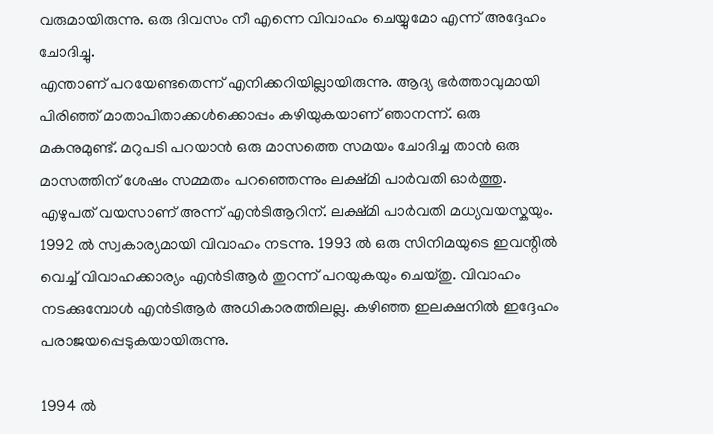വരുമായിരുന്നു. ഒരു ദിവസം നീ എന്നെ വിവാഹം ചെയ്യുമോ എന്ന് അദ്ദേഹം ചോദിച്ചു.
എന്താണ് പറയേണ്ടതെന്ന് എനിക്കറിയില്ലായിരുന്നു. ആദ്യ ഭർത്താവുമായി പിരിഞ്ഞ് മാതാപിതാക്കൾക്കൊപ്പം കഴിയുകയാണ് ഞാനന്ന്. ഒരു മകനുമുണ്ട്. മറുപടി പറയാൻ ഒരു മാസത്തെ സമയം ചോദിച്ച താൻ ഒരു മാസത്തിന് ശേഷം സമ്മതം പറഞ്ഞെന്നും ലക്ഷ്മി പാർവതി ഓർത്തു. എഴുപത് വയസാണ് അന്ന് എൻടിആറിന്. ലക്ഷ്മി പാർവതി മധ്യവയസ്കയും. 1992 ൽ സ്വകാര്യമായി വിവാഹം നടന്നു. 1993 ൽ ഒരു സിനിമയുടെ ഇവന്റിൽ വെച്ച് വിവാഹക്കാര്യം എൻടിആർ തുറന്ന് പറയുകയും ചെയ്തു. വിവാഹം നടക്കുമ്പോൾ എൻടിആർ അധികാരത്തിലല്ല. കഴിഞ്ഞ ഇലക്ഷനിൽ ഇദ്ദേഹം പരാജയപ്പെടുകയായിരുന്നു.

1994 ൽ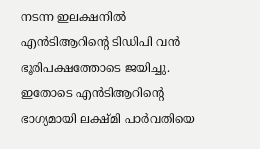നടന്ന ഇലക്ഷനിൽ എൻടിആറിന്റെ ടിഡിപി വൻ ഭൂരിപക്ഷത്തോടെ ജയിച്ചു. ഇതോടെ എൻടിആറിന്റെ ഭാഗ്യമായി ലക്ഷ്മി പാർവതിയെ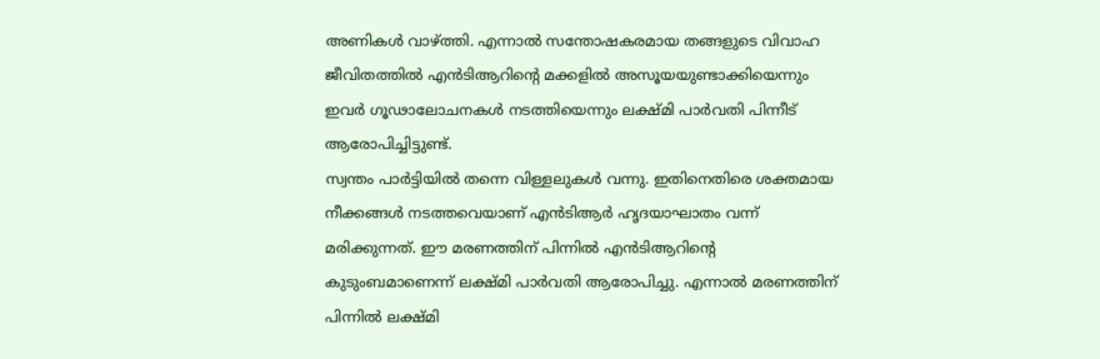അണികൾ വാഴ്ത്തി. എന്നാൽ സന്തോഷകരമായ തങ്ങളുടെ വിവാഹ ജീവിതത്തിൽ എൻടിആറിന്റെ മക്കളിൽ അസൂയയുണ്ടാക്കിയെന്നും ഇവർ ഗൂഢാലോചനകൾ നടത്തിയെന്നും ലക്ഷ്മി പാർവതി പിന്നീട് ആരോപിച്ചിട്ടുണ്ട്.
സ്വന്തം പാർട്ടിയിൽ തന്നെ വിള്ളലുകൾ വന്നു. ഇതിനെതിരെ ശക്തമായ നീക്കങ്ങൾ നടത്തവെയാണ് എൻടിആർ ഹൃദയാഘാതം വന്ന് മരിക്കുന്നത്. ഈ മരണത്തിന് പിന്നിൽ എൻടിആറിന്റെ കുടുംബമാണെന്ന് ലക്ഷ്മി പാർവതി ആരോപിച്ചു. എന്നാൽ മരണത്തിന് പിന്നിൽ ലക്ഷ്മി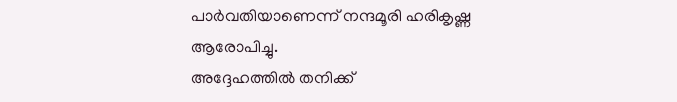പാർവതിയാണെന്ന് നന്ദമൂരി ഹരികൃഷ്ണ ആരോപിച്ചു.
അദ്ദേഹത്തിൽ തനിക്ക്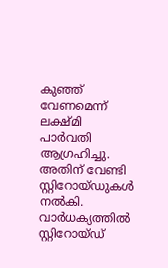കുഞ്ഞ് വേണമെന്ന് ലക്ഷ്മി പാർവതി ആഗ്രഹിച്ചു. അതിന് വേണ്ടി സ്റ്റിറോയ്ഡുകൾ നൽകി. വാർധക്യത്തിൽ സ്റ്റിറോയ്ഡ്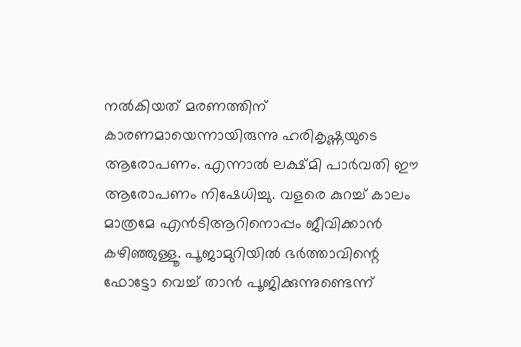നൽകിയത് മരണത്തിന് കാരണമായെന്നായിരുന്നു ഹരികൃഷ്ണയുടെ ആരോപണം. എന്നാൽ ലക്ഷ്മി പാർവതി ഈ ആരോപണം നിഷേധിച്ചു. വളരെ കുറച്ച് കാലം മാത്രമേ എൻടിആറിനൊപ്പം ജീവിക്കാൻ കഴിഞ്ഞുള്ളൂ. പൂജാമുറിയിൽ ഭർത്താവിന്റെ ഫോട്ടോ വെച്ച് താൻ പൂജിക്കുന്നുണ്ടെന്ന്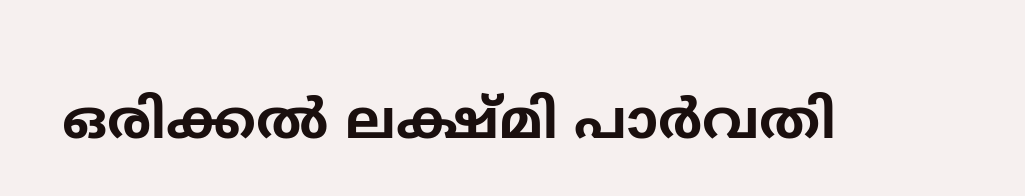ഒരിക്കൽ ലക്ഷ്മി പാർവതി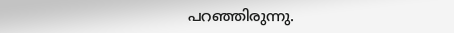പറഞ്ഞിരുന്നു.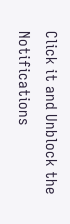Click it and Unblock the Notifications